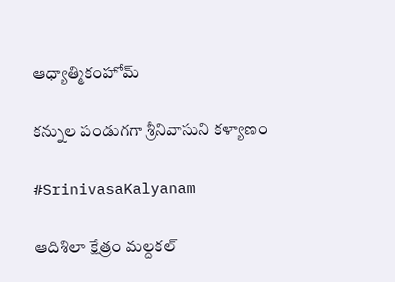ఆధ్యాత్మికంహోమ్

కన్నుల పండుగగా శ్రీనివాసుని కళ్యాణం

#SrinivasaKalyanam

ఆదిశిలా క్షేత్రం మల్దకల్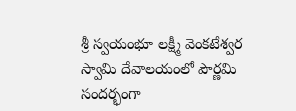శ్రీ స్వయంభూ లక్ష్మీ వెంకటేశ్వర స్వామి దేవాలయంలో పౌర్ణమి సందర్భంగా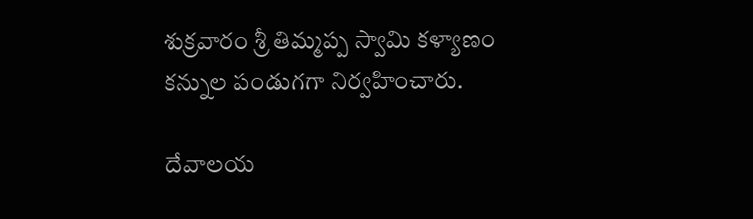శుక్రవారం శ్రీ తిమ్మప్ప స్వామి కళ్యాణం కన్నుల పండుగగా నిర్వహించారు.

దేవాలయ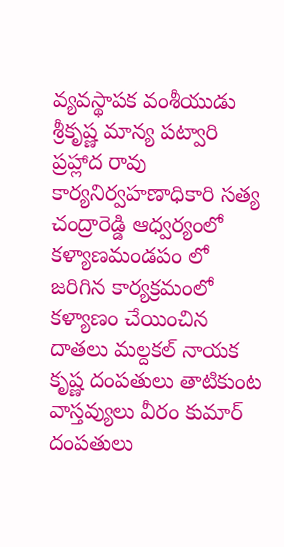వ్యవస్థాపక వంశీయుడు శ్రీకృష్ణ మాన్య పట్వారి ప్రహ్లాద రావు కార్యనిర్వహణాధికారి సత్య చంద్రారెడ్డి ఆధ్వర్యంలో కళ్యాణమండపం లో జరిగిన కార్యక్రమంలో కళ్యాణం చేయించిన దాతలు మల్దకల్ నాయక కృష్ణ దంపతులు తాటికుంట వాస్తవ్యులు వీరం కుమార్ దంపతులు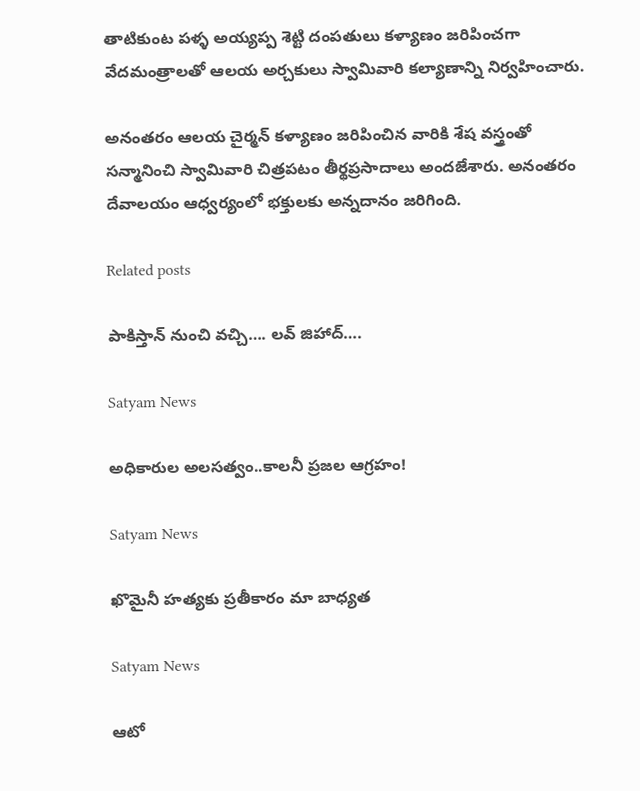తాటికుంట పళ్ళ అయ్యప్ప శెట్టి దంపతులు కళ్యాణం జరిపించగా వేదమంత్రాలతో ఆలయ అర్చకులు స్వామివారి కల్యాణాన్ని నిర్వహించారు.

అనంతరం ఆలయ చైర్మన్ కళ్యాణం జరిపించిన వారికి శేష వస్త్రంతో సన్మానించి స్వామివారి చిత్రపటం తీర్థప్రసాదాలు అందజేశారు. అనంతరం దేవాలయం ఆధ్వర్యంలో భక్తులకు అన్నదానం జరిగింది.

Related posts

పాకిస్తాన్ నుంచి వచ్చి…. లవ్ జిహాద్….

Satyam News

అధికారుల అలసత్వం..కాలనీ ప్రజల ఆగ్రహం!

Satyam News

ఖొమైనీ హత్యకు ప్రతీకారం మా బాధ్యత

Satyam News

ఆటో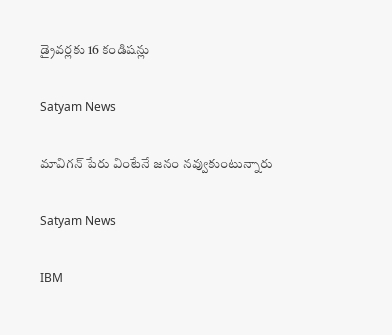డ్రైవర్లకు 16 కండిషన్లు

Satyam News

మావిగ‌న్ పేరు వింటేనే జ‌నం న‌వ్వుకుంటున్నారు

Satyam News

IBM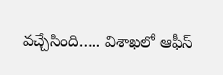వచ్చేసింది….. విశాఖలో ఆఫీస్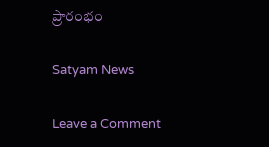ప్రారంభం

Satyam News

Leave a Comment